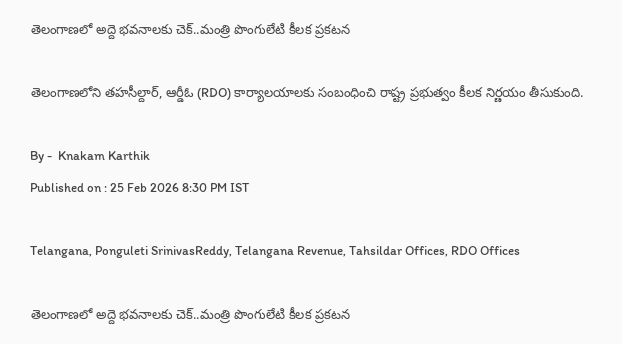తెలంగాణలో అద్దె భవనాలకు చెక్..మంత్రి పొంగులేటి కీలక ప్రకటన

తెలంగాణలోని తహసీల్దార్, ఆర్డీఓ (RDO) కార్యాలయాలకు సంబంధించి రాష్ట్ర ప్రభుత్వం కీలక నిర్ణయం తీసుకుంది.

By -  Knakam Karthik
Published on : 25 Feb 2026 8:30 PM IST

Telangana, Ponguleti SrinivasReddy, Telangana Revenue, Tahsildar Offices, RDO Offices

తెలంగాణలో అద్దె భవనాలకు చెక్..మంత్రి పొంగులేటి కీలక ప్రకటన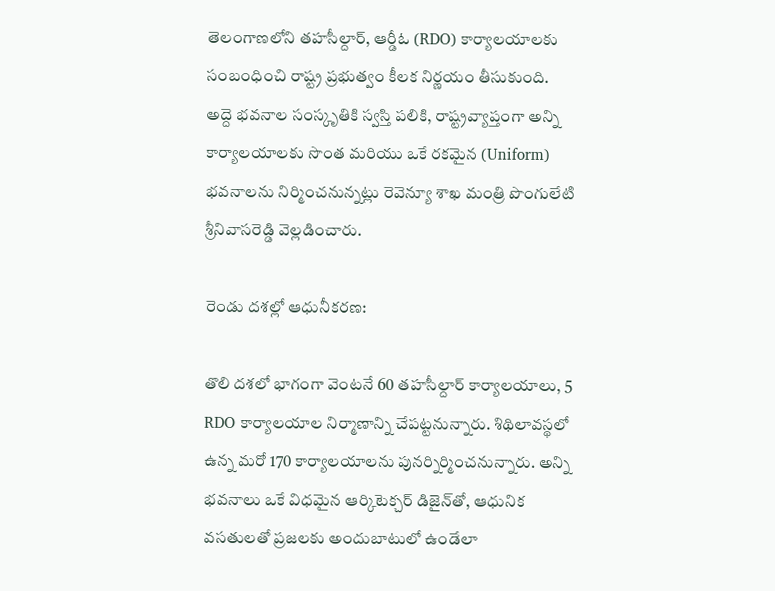తెలంగాణలోని తహసీల్దార్, ఆర్డీఓ (RDO) కార్యాలయాలకు సంబంధించి రాష్ట్ర ప్రభుత్వం కీలక నిర్ణయం తీసుకుంది. అద్దె భవనాల సంస్కృతికి స్వస్తి పలికి, రాష్ట్రవ్యాప్తంగా అన్ని కార్యాలయాలకు సొంత మరియు ఒకే రకమైన (Uniform) భవనాలను నిర్మించనున్నట్లు రెవెన్యూ శాఖ మంత్రి పొంగులేటి శ్రీనివాసరెడ్డి వెల్లడించారు.

రెండు దశల్లో ఆధునీకరణ:

తొలి దశలో భాగంగా వెంటనే 60 తహసీల్దార్ కార్యాలయాలు, 5 RDO కార్యాలయాల నిర్మాణాన్ని చేపట్టనున్నారు. శిథిలావస్థలో ఉన్న మరో 170 కార్యాలయాలను పునర్నిర్మించనున్నారు. అన్ని భవనాలు ఒకే విధమైన ఆర్కిటెక్చర్ డిజైన్‌తో, ఆధునిక వసతులతో ప్రజలకు అందుబాటులో ఉండేలా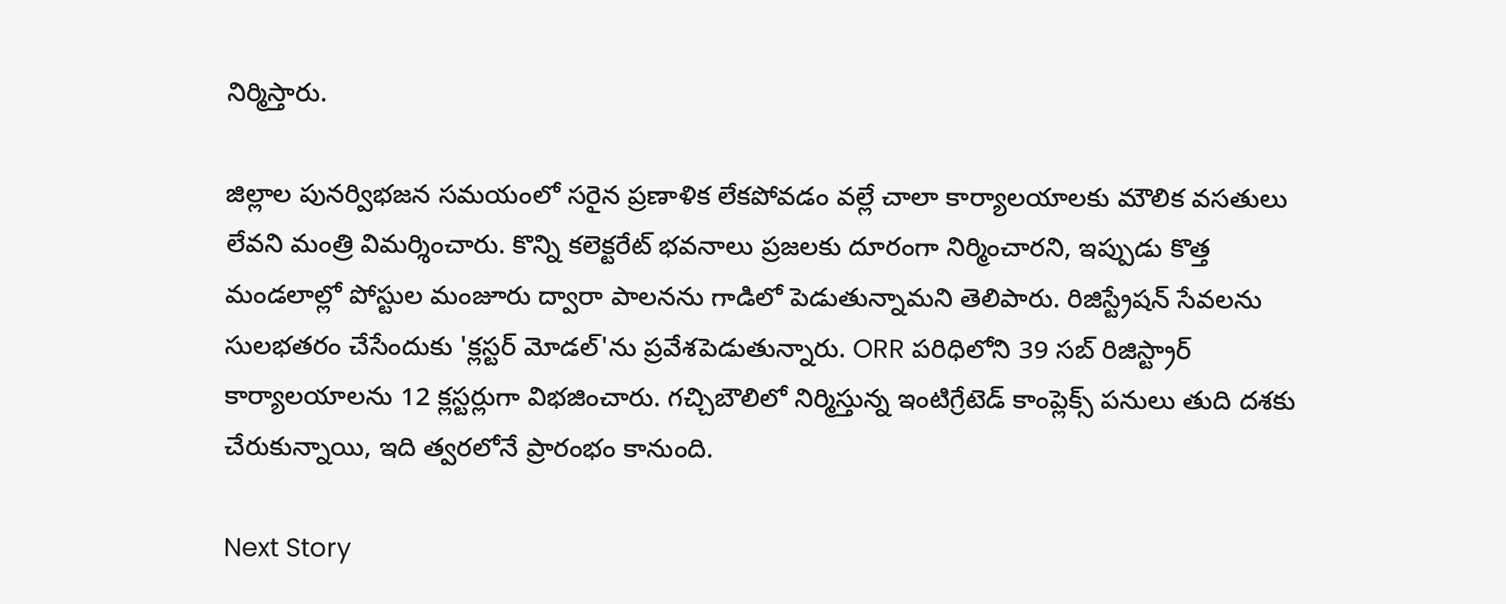నిర్మిస్తారు.

జిల్లాల పునర్విభజన సమయంలో సరైన ప్రణాళిక లేకపోవడం వల్లే చాలా కార్యాలయాలకు మౌలిక వసతులు లేవని మంత్రి విమర్శించారు. కొన్ని కలెక్టరేట్ భవనాలు ప్రజలకు దూరంగా నిర్మించారని, ఇప్పుడు కొత్త మండలాల్లో పోస్టుల మంజూరు ద్వారా పాలనను గాడిలో పెడుతున్నామని తెలిపారు. రిజిస్ట్రేషన్ సేవలను సులభతరం చేసేందుకు 'క్లస్టర్ మోడల్'ను ప్రవేశపెడుతున్నారు. ORR పరిధిలోని 39 సబ్ రిజిస్ట్రార్ కార్యాలయాలను 12 క్లస్టర్లుగా విభజించారు. గచ్చిబౌలిలో నిర్మిస్తున్న ఇంటిగ్రేటెడ్ కాంప్లెక్స్ పనులు తుది దశకు చేరుకున్నాయి, ఇది త్వరలోనే ప్రారంభం కానుంది.

Next Story